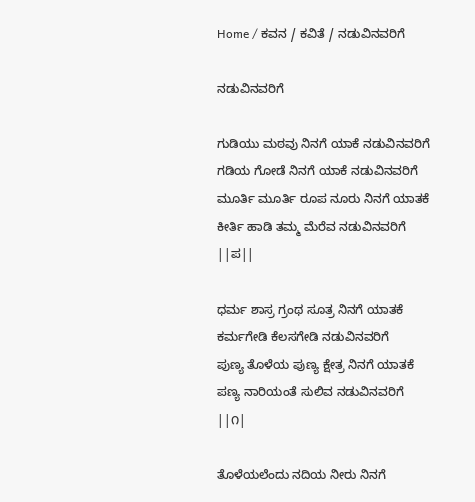Home / ಕವನ / ಕವಿತೆ / ನಡುವಿನವರಿಗೆ

ನಡುವಿನವರಿಗೆ

ಗುಡಿಯು ಮಠವು ನಿನಗೆ ಯಾಕೆ ನಡುವಿನವರಿಗೆ
ಗಡಿಯ ಗೋಡೆ ನಿನಗೆ ಯಾಕೆ ನಡುವಿನವರಿಗೆ
ಮೂರ್ತಿ ಮೂರ್ತಿ ರೂಪ ನೂರು ನಿನಗೆ ಯಾತಕೆ
ಕೀರ್ತಿ ಹಾಡಿ ತಮ್ಮ ಮೆರೆವ ನಡುವಿನವರಿಗೆ ||ಪ||

ಧರ್ಮ ಶಾಸ್ರ ಗ್ರಂಥ ಸೂತ್ರ ನಿನಗೆ ಯಾತಕೆ
ಕರ್ಮಗೇಡಿ ಕೆಲಸಗೇಡಿ ನಡುವಿನವರಿಗೆ
ಪುಣ್ಯ ತೊಳೆಯ ಪುಣ್ಯ ಕ್ಷೇತ್ರ ನಿನಗೆ ಯಾತಕೆ
ಪಣ್ಯ ನಾರಿಯಂತೆ ಸುಲಿವ ನಡುವಿನವರಿಗೆ ||೧|

ತೊಳೆಯಲೆಂದು ನದಿಯ ನೀರು ನಿನಗೆ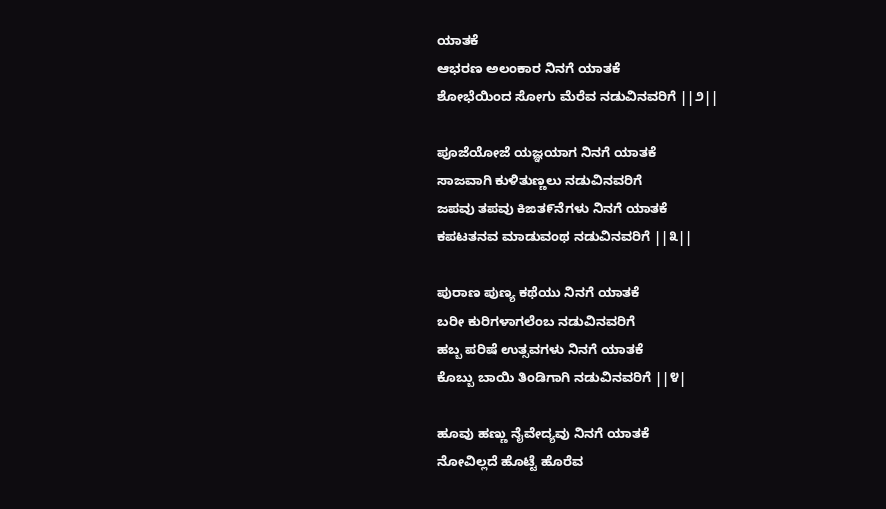ಯಾತಕೆ
ಆಭರಣ ಅಲಂಕಾರ ನಿನಗೆ ಯಾತಕೆ
ಶೋಭೆಯಿಂದ ಸೋಗು ಮೆರೆವ ನಡುವಿನವರಿಗೆ ||೨||

ಪೂಜೆಯೋಜೆ ಯಜ್ಞಯಾಗ ನಿನಗೆ ಯಾತಕೆ
ಸಾಜವಾಗಿ ಕುಳಿತುಣ್ಣಲು ನಡುವಿನವರಿಗೆ
ಜಪವು ತಪವು ಕಿಙತ೯ನೆಗಳು ನಿನಗೆ ಯಾತಕೆ
ಕಪಟತನವ ಮಾಡುವಂಥ ನಡುವಿನವರಿಗೆ ||೩||

ಪುರಾಣ ಪುಣ್ಯ ಕಥೆಯು ನಿನಗೆ ಯಾತಕೆ
ಬರೀ ಕುರಿಗಳಾಗಲೆಂಬ ನಡುವಿನವರಿಗೆ
ಹಬ್ಬ ಪರಿಷೆ ಉತ್ಸವಗಳು ನಿನಗೆ ಯಾತಕೆ
ಕೊಬ್ಬು ಬಾಯಿ ತಿಂಡಿಗಾಗಿ ನಡುವಿನವರಿಗೆ ||೪|

ಹೂವು ಹಣ್ಣು ನೈವೇದ್ಯವು ನಿನಗೆ ಯಾತಕೆ
ನೋವಿಲ್ಲದೆ ಹೊಟ್ಟೆ ಹೊರೆವ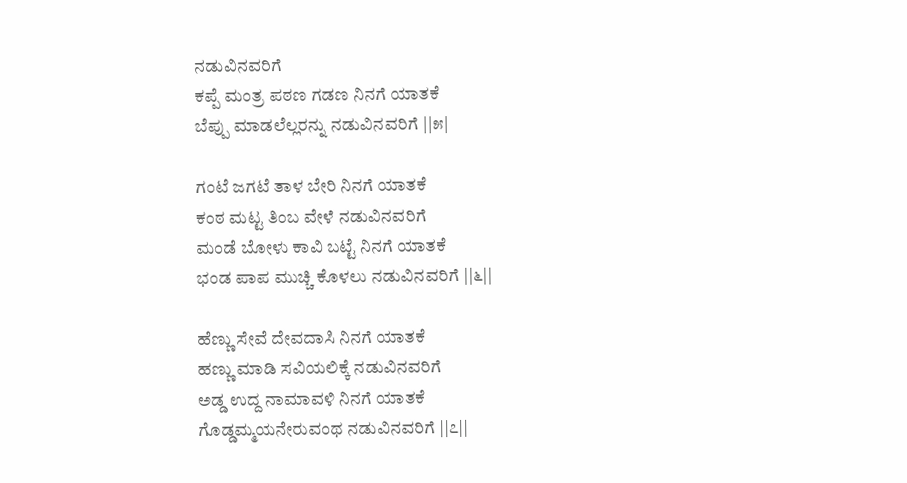ನಡುವಿನವರಿಗೆ
ಕಪ್ಪೆ ಮಂತ್ರ ಪಠಣ ಗಡಣ ನಿನಗೆ ಯಾತಕೆ
ಬೆಪ್ಪು ಮಾಡಲೆಲ್ಲರನ್ನು ನಡುವಿನವರಿಗೆ ||೫|

ಗಂಟೆ ಜಗಟೆ ತಾಳ ಬೇರಿ ನಿನಗೆ ಯಾತಕೆ
ಕಂಠ ಮಟ್ಟ ತಿಂಬ ವೇಳೆ ನಡುವಿನವರಿಗೆ
ಮಂಡೆ ಬೋಳು ಕಾವಿ ಬಟ್ಟೆ ನಿನಗೆ ಯಾತಕೆ
ಭಂಡ ಪಾಪ ಮುಚ್ಚಿ ಕೊಳಲು ನಡುವಿನವರಿಗೆ ||೬||

ಹೆಣ್ಣು ಸೇವೆ ದೇವದಾಸಿ ನಿನಗೆ ಯಾತಕೆ
ಹಣ್ಣು ಮಾಡಿ ಸವಿಯಲಿಕ್ಕೆ ನಡುವಿನವರಿಗೆ
ಅಡ್ಡ ಉದ್ದ ನಾಮಾವಳಿ ನಿನಗೆ ಯಾತಕೆ
ಗೊಡ್ಡಮ್ಮಯನೇರುವಂಥ ನಡುವಿನವರಿಗೆ ||೭||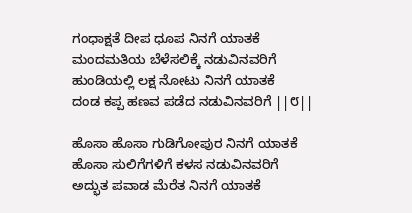ಗಂಧಾಕ್ಷತೆ ದೀಪ ಧೂಪ ನಿನಗೆ ಯಾತಕೆ
ಮಂದಮತಿಯ ಬೆಳೆಸಲಿಕ್ಕೆ ನಡುವಿನವರಿಗೆ
ಹುಂಡಿಯಲ್ಲಿ ಲಕ್ಷ ನೋಟು ನಿನಗೆ ಯಾತಕೆ
ದಂಡ ಕಪ್ಪ ಹಣವ ಪಡೆದ ನಡುವಿನವರಿಗೆ ||೮||

ಹೊಸಾ ಹೊಸಾ ಗುಡಿಗೋಪುರ ನಿನಗೆ ಯಾತಕೆ
ಹೊಸಾ ಸುಲಿಗೆಗಳಿಗೆ ಕಳಸ ನಡುವಿನವರಿಗೆ
ಅದ್ಭುತ ಪವಾಡ ಮೆರೆತ ನಿನಗೆ ಯಾತಕೆ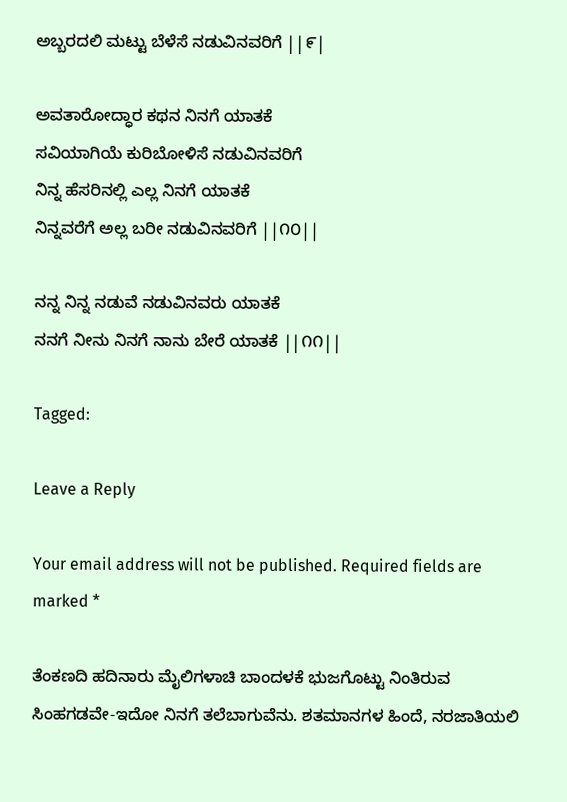ಅಬ್ಬರದಲಿ ಮಟ್ಟು ಬೆಳೆಸೆ ನಡುವಿನವರಿಗೆ ||೯|

ಅವತಾರೋದ್ಧಾರ ಕಥನ ನಿನಗೆ ಯಾತಕೆ
ಸವಿಯಾಗಿಯೆ ಕುರಿಬೋಳಿಸೆ ನಡುವಿನವರಿಗೆ
ನಿನ್ನ ಹೆಸರಿನಲ್ಲಿ ಎಲ್ಲ ನಿನಗೆ ಯಾತಕೆ
ನಿನ್ನವರೆಗೆ ಅಲ್ಲ ಬರೀ ನಡುವಿನವರಿಗೆ ||೧೦||

ನನ್ನ ನಿನ್ನ ನಡುವೆ ನಡುವಿನವರು ಯಾತಕೆ
ನನಗೆ ನೀನು ನಿನಗೆ ನಾನು ಬೇರೆ ಯಾತಕೆ ||೧೧||

Tagged:

Leave a Reply

Your email address will not be published. Required fields are marked *

ತೆಂಕಣದಿ ಹದಿನಾರು ಮೈಲಿಗಳಾಚಿ ಬಾಂದಳಕೆ ಭುಜಗೊಟ್ಟು ನಿಂತಿರುವ ಸಿಂಹಗಡವೇ-ಇದೋ ನಿನಗೆ ತಲೆಬಾಗುವೆನು. ಶತಮಾನಗಳ ಹಿಂದೆ, ನರಜಾತಿಯಲಿ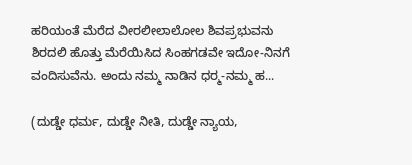ಹರಿಯಂತೆ ಮೆರೆದ ವೀರಲೀಲಾಲೋಲ ಶಿವಪ್ರಭುವನು ಶಿರದಲಿ ಹೊತ್ತು ಮೆರೆಯಿಸಿದ ಸಿಂಹಗಡವೇ ಇದೋ-ನಿನಗೆ ವಂದಿಸುವೆನು. ಅಂದು ನಮ್ಮ ನಾಡಿನ ಧರ್‍ಮ-ನಮ್ಮ ಹ...

(ದುಡ್ಡೇ ಧರ್ಮ, ದುಡ್ಡೇ ನೀತಿ, ದುಡ್ಡೇ ನ್ಯಾಯ,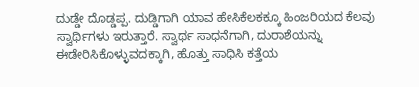ದುಡ್ಡೇ ದೊಡ್ಡಪ್ಪ. ದುಡ್ಡಿಗಾಗಿ ಯಾವ ಹೇಸಿಕೆಲಕಕ್ಕೂ ಹಿಂಜರಿಯದ ಕೆಲವು ಸ್ವಾರ್ಥಿಗಳು ಇರುತ್ತಾರೆ. ಸ್ವಾರ್ಥ ಸಾಧನೆಗಾಗಿ, ದುರಾಶೆಯನ್ನು ಈಡೇರಿಸಿಕೊಳ್ಳುವದಕ್ಕಾಗಿ, ಹೊತ್ತು ಸಾಧಿಸಿ ಕತ್ತೆಯ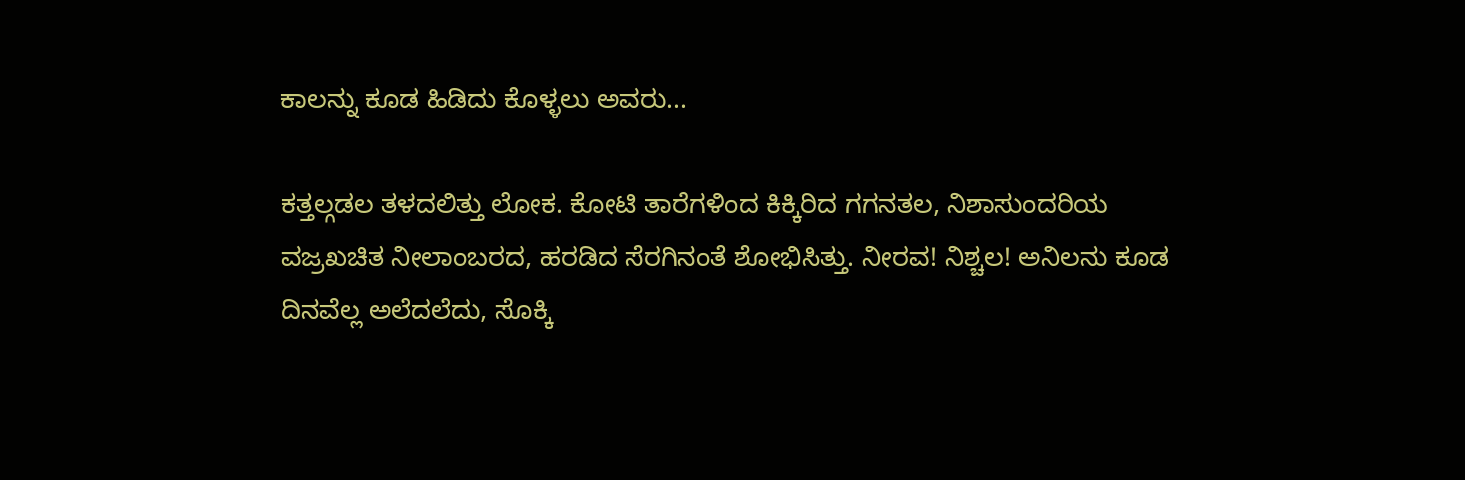ಕಾಲನ್ನು ಕೂಡ ಹಿಡಿದು ಕೊಳ್ಳಲು ಅವರು...

ಕತ್ತಲ್ಗಡಲ ತಳದಲಿತ್ತು ಲೋಕ. ಕೋಟಿ ತಾರೆಗಳಿಂದ ಕಿಕ್ಕಿರಿದ ಗಗನತಲ, ನಿಶಾಸುಂದರಿಯ ವಜ್ರಖಚಿತ ನೀಲಾಂಬರದ, ಹರಡಿದ ಸೆರಗಿನಂತೆ ಶೋಭಿಸಿತ್ತು. ನೀರವ! ನಿಶ್ಚಲ! ಅನಿಲನು ಕೂಡ ದಿನವೆಲ್ಲ ಅಲೆದಲೆದು, ಸೊಕ್ಕಿ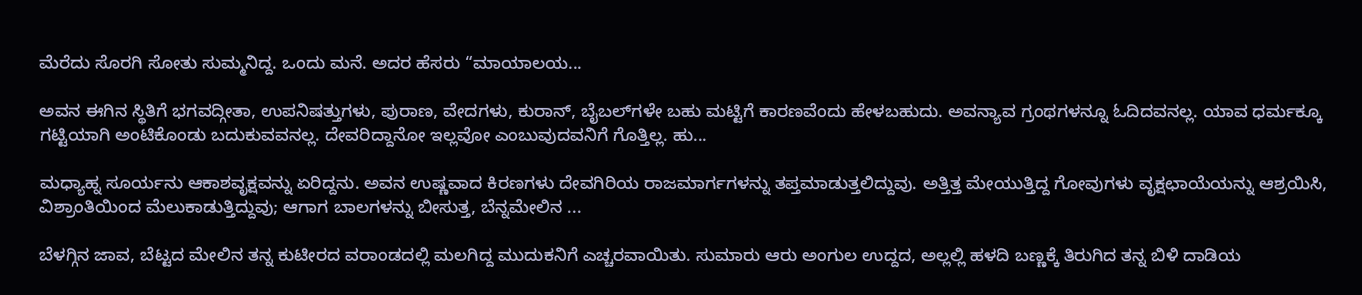ಮೆರೆದು ಸೊರಗಿ ಸೋತು ಸುಮ್ಮನಿದ್ದ. ಒಂದು ಮನೆ. ಅದರ ಹೆಸರು “ಮಾಯಾಲಯ...

ಅವನ ಈಗಿನ ಸ್ಥಿತಿಗೆ ಭಗವದ್ಗೀತಾ, ಉಪನಿಷತ್ತುಗಳು, ಪುರಾಣ, ವೇದಗಳು, ಕುರಾನ್, ಬೈಬಲ್‌ಗಳೇ ಬಹು ಮಟ್ಟಿಗೆ ಕಾರಣವೆಂದು ಹೇಳಬಹುದು. ಅವನ್ಯಾವ ಗ್ರಂಥಗಳನ್ನೂ ಓದಿದವನಲ್ಲ. ಯಾವ ಧರ್ಮಕ್ಕೂ ಗಟ್ಟಿಯಾಗಿ ಅಂಟಿಕೊಂಡು ಬದುಕುವವನಲ್ಲ. ದೇವರಿದ್ದಾನೋ ಇಲ್ಲವೋ ಎಂಬುವುದವನಿಗೆ ಗೊತ್ತಿಲ್ಲ. ಹು...

ಮಧ್ಯಾಹ್ನ ಸೂರ್ಯನು ಆಕಾಶವೃಕ್ಷವನ್ನು ಏರಿದ್ದನು. ಅವನ ಉಷ್ಣವಾದ ಕಿರಣಗಳು ದೇವಗಿರಿಯ ರಾಜಮಾರ್ಗಗಳನ್ನು ತಪ್ತಮಾಡುತ್ತಲಿದ್ದುವು. ಅತ್ತಿತ್ತ ಮೇಯುತ್ತಿದ್ದ ಗೋವುಗಳು ವೃಕ್ಷಛಾಯೆಯನ್ನು ಆಶ್ರಯಿಸಿ, ವಿಶ್ರಾಂತಿಯಿಂದ ಮೆಲುಕಾಡುತ್ತಿದ್ದುವು; ಆಗಾಗ ಬಾಲಗಳನ್ನು ಬೀಸುತ್ತ, ಬೆನ್ನಮೇಲಿನ ...

ಬೆಳಗ್ಗಿನ ಜಾವ, ಬೆಟ್ಟದ ಮೇಲಿನ ತನ್ನ ಕುಟೀರದ ವರಾಂಡದಲ್ಲಿ ಮಲಗಿದ್ದ ಮುದುಕನಿಗೆ ಎಚ್ಚರವಾಯಿತು. ಸುಮಾರು ಆರು ಅಂಗುಲ ಉದ್ದದ, ಅಲ್ಲಲ್ಲಿ ಹಳದಿ ಬಣ್ಣಕ್ಕೆ ತಿರುಗಿದ ತನ್ನ ಬಿಳಿ ದಾಡಿಯ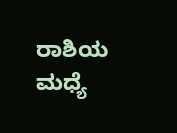ರಾಶಿಯ ಮಧ್ಯೆ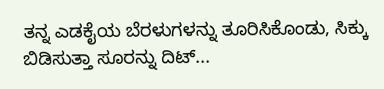ತನ್ನ ಎಡಕೈಯ ಬೆರಳುಗಳನ್ನು ತೂರಿಸಿಕೊಂಡು, ಸಿಕ್ಕು ಬಿಡಿಸುತ್ತಾ ಸೂರನ್ನು ದಿಟ್...